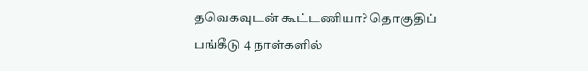தவெகவுடன் கூட்டணியா? தொகுதிப் பங்கீடு 4 நாள்களில்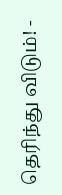தெரிந்து விடும்! -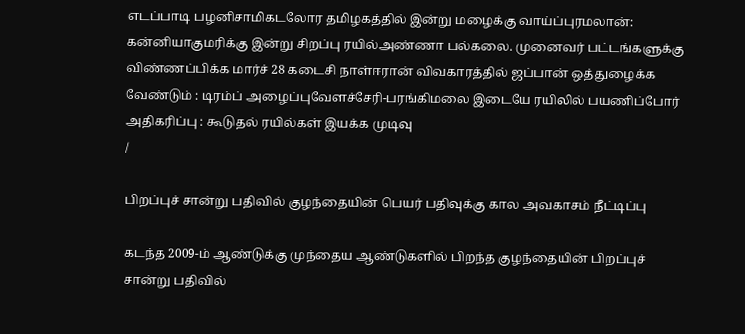எடப்பாடி பழனிசாமிகடலோர தமிழகத்தில் இன்று மழைக்கு வாய்ப்புரமலான்: கன்னியாகுமரிக்கு இன்று சிறப்பு ரயில்அண்ணா பல்கலை. முனைவர் பட்டங்களுக்கு விண்ணப்பிக்க மார்ச் 28 கடைசி நாள்ஈரான் விவகாரத்தில் ஜப்பான் ஒத்துழைக்க வேண்டும் : டிரம்ப் அழைப்புவேளச்சேரி-பரங்கிமலை இடையே ரயிலில் பயணிப்போர் அதிகரிப்பு : கூடுதல் ரயில்கள் இயக்க முடிவு
/

பிறப்புச் சான்று பதிவில் குழந்தையின் பெயர் பதிவுக்கு கால அவகாசம் நீட்டிப்பு

கடந்த 2009-ம் ஆண்டுக்கு முந்தைய ஆண்டுகளில் பிறந்த குழந்தையின் பிறப்புச் சான்று பதிவில்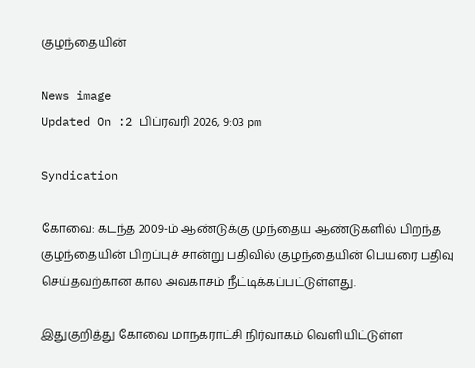குழந்தையின்

News image
Updated On :2 பிப்ரவரி 2026, 9:03 pm

Syndication

கோவை: கடந்த 2009-ம் ஆண்டுக்கு முந்தைய ஆண்டுகளில் பிறந்த குழந்தையின் பிறப்புச் சான்று பதிவில் குழந்தையின் பெயரை பதிவு செய்தவற்கான கால அவகாசம் நீட்டிக்கப்பட்டுள்ளது.

இதுகுறித்து கோவை மாநகராட்சி நிர்வாகம் வெளியிட்டுள்ள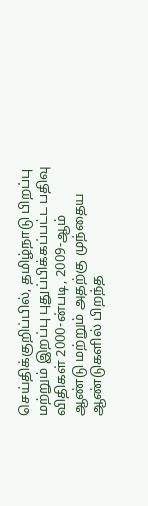செய்திக்குறிப்பில், தமிழ்நாடு பிறப்பு மற்றும் இறப்பு புதுப்பிக்கப்பட்ட பதிவு விதிகள் 2000-ன்படி, 2009-ஆம் ஆண்டு மற்றும் அதற்கு முந்தைய ஆண்டுகளில் பிறந்த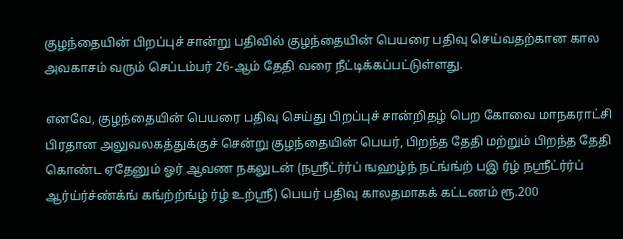குழந்தையின் பிறப்புச் சான்று பதிவில் குழந்தையின் பெயரை பதிவு செய்வதற்கான கால அவகாசம் வரும் செப்டம்பர் 26-ஆம் தேதி வரை நீட்டிக்கப்பட்டுள்ளது.

எனவே, குழந்தையின் பெயரை பதிவு செய்து பிறப்புச் சான்றிதழ் பெற கோவை மாநகராட்சி பிரதான அலுவலகத்துக்குச் சென்று குழந்தையின் பெயர், பிறந்த தேதி மற்றும் பிறந்த தேதி கொண்ட ஏதேனும் ஓர் ஆவண நகலுடன் (நஸ்ரீட்ர்ர்ப் ஙஹழ்ந் நட்ங்ங்ற் பஇ ர்ழ் நஸ்ரீட்ர்ர்ப் ஆர்ய்ர்ச்ண்க்ங் கங்ற்ற்ங்ழ் ர்ழ் உற்ஸ்ரீ) பெயர் பதிவு காலதமாகக் கட்டணம் ரூ.200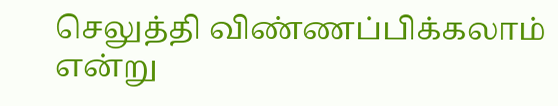செலுத்தி விண்ணப்பிக்கலாம் என்று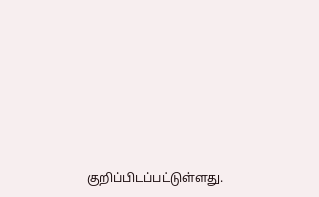குறிப்பிடப்பட்டுள்ளது.